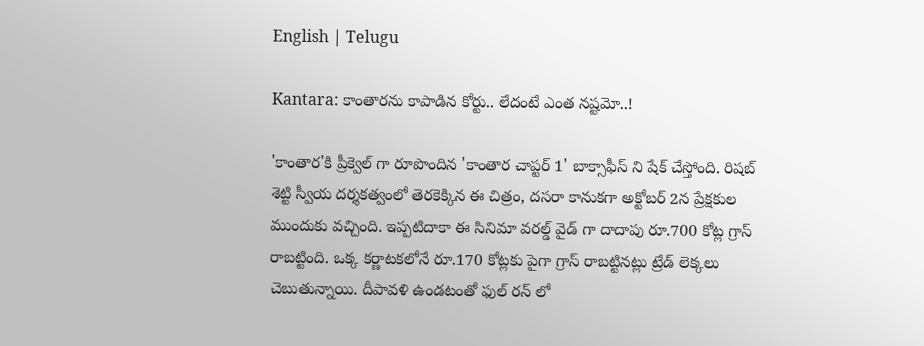English | Telugu

Kantara: కాంతారను కాపాడిన కోర్టు.. లేదంటే ఎంత నష్టమో..!

'కాంతార'కి ప్రీక్వెల్ గా రూపొందిన 'కాంతార చాప్టర్ 1' బాక్సాఫీస్ ని షేక్ చేస్తోంది. రిషబ్ శెట్టి స్వీయ దర్శకత్వంలో తెరకెక్కిన ఈ చిత్రం, దసరా కానుకగా అక్టోబర్ 2న ప్రేక్షకుల ముందుకు వచ్చింది. ఇప్పటిదాకా ఈ సినిమా వరల్డ్ వైడ్ గా దాదాపు రూ.700 కోట్ల గ్రాస్ రాబట్టింది. ఒక్క కర్ణాటకలోనే రూ.170 కోట్లకు పైగా గ్రాస్ రాబట్టినట్లు ట్రేడ్ లెక్కలు చెబుతున్నాయి. దీపావళి ఉండటంతో ఫుల్ రన్ లో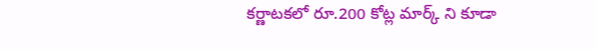కర్ణాటకలో రూ.200 కోట్ల మార్క్ ని కూడా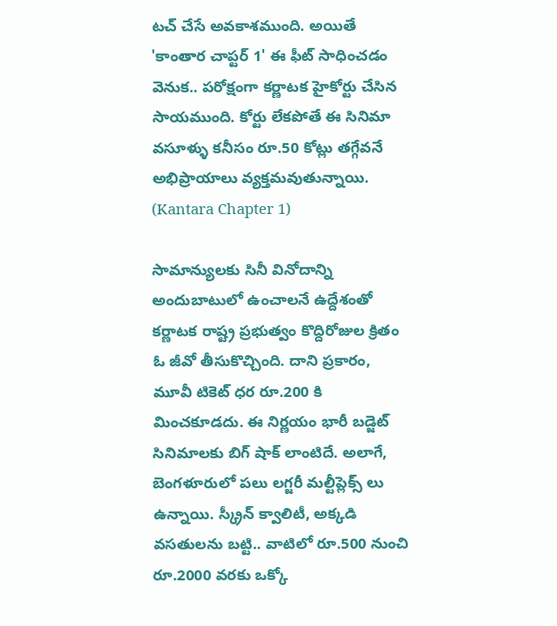టచ్ చేసే అవకాశముంది. అయితే 'కాంతార చాప్టర్ 1' ఈ ఫీట్ సాధించడం వెనుక.. పరోక్షంగా కర్ణాటక హైకోర్టు చేసిన సాయముంది. కోర్టు లేకపోతే ఈ సినిమా వసూళ్ళు కనీసం రూ.50 కోట్లు తగ్గేవనే అభిప్రాయాలు వ్యక్తమవుతున్నాయి. (Kantara Chapter 1)

సామాన్యులకు సినీ వినోదాన్ని అందుబాటులో ఉంచాలనే ఉద్దేశంతో కర్ణాటక రాష్ట్ర ప్రభుత్వం కొద్దిరోజుల క్రితం ఓ జీవో తీసుకొచ్చింది. దాని ప్రకారం, మూవీ టికెట్ ధర రూ.200 కి మించకూడదు. ఈ నిర్ణయం భారీ బడ్జెట్ సినిమాలకు బిగ్ షాక్ లాంటిదే. అలాగే, బెంగళూరులో పలు లగ్జరీ మల్టీప్లెక్స్ లు ఉన్నాయి. స్క్రీన్ క్వాలిటీ, అక్కడి వసతులను బట్టి.. వాటిలో రూ.500 నుంచి రూ.2000 వరకు ఒక్కో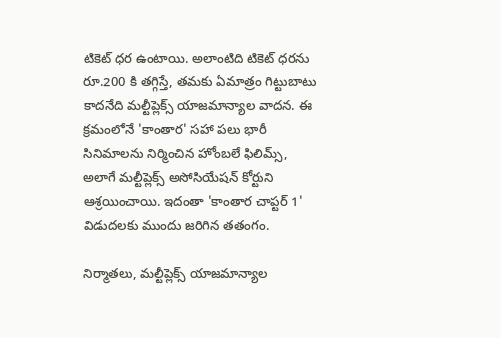టికెట్ ధర ఉంటాయి. అలాంటిది టికెట్ ధరను రూ.200 కి తగ్గిస్తే, తమకు ఏమాత్రం గిట్టుబాటు కాదనేది మల్టీప్లెక్స్ యాజమాన్యాల వాదన. ఈ క్రమంలోనే 'కాంతార' సహా పలు భారీ సినిమాలను నిర్మించిన హోంబలే ఫిలిమ్స్, అలాగే మల్టీప్లెక్స్ అసోసియేషన్ కోర్టుని ఆశ్రయించాయి. ఇదంతా 'కాంతార చాప్టర్ 1' విడుదలకు ముందు జరిగిన తతంగం.

నిర్మాతలు, మల్టీప్లెక్స్ యాజమాన్యాల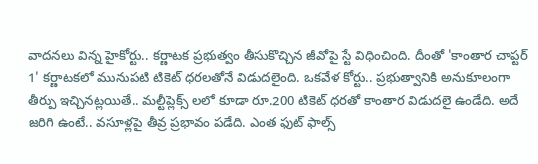వాదనలు విన్న హైకోర్టు.. కర్ణాటక ప్రభుత్వం తీసుకొచ్చిన జీవోపై స్టే విధించింది. దీంతో 'కాంతార చాప్టర్ 1' కర్ణాటకలో మునుపటి టికెట్ ధరలతోనే విడుదలైంది. ఒకవేళ కోర్టు.. ప్రభుత్వానికి అనుకూలంగా తీర్పు ఇచ్చినట్లయితే.. మల్టీప్లెక్స్ లలో కూడా రూ.200 టికెట్ ధరతో కాంతార విడుదలై ఉండేది. అదే జరిగి ఉంటే.. వసూళ్లపై తీవ్ర ప్రభావం పడేది. ఎంత ఫుట్ ఫాల్స్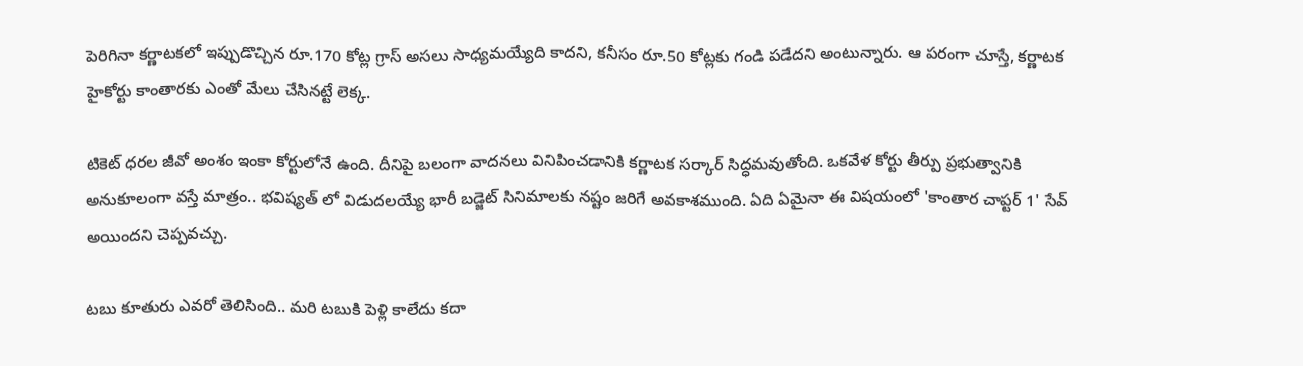పెరిగినా కర్ణాటకలో ఇప్పుడొచ్చిన రూ.170 కోట్ల గ్రాస్ అసలు సాధ్యమయ్యేది కాదని, కనీసం రూ.50 కోట్లకు గండి పడేదని అంటున్నారు. ఆ పరంగా చూస్తే, కర్ణాటక హైకోర్టు కాంతారకు ఎంతో మేలు చేసినట్టే లెక్క.

టికెట్ ధరల జీవో అంశం ఇంకా కోర్టులోనే ఉంది. దీనిపై బలంగా వాదనలు వినిపించడానికి కర్ణాటక సర్కార్ సిద్ధమవుతోంది. ఒకవేళ కోర్టు తీర్పు ప్రభుత్వానికి అనుకూలంగా వస్తే మాత్రం.. భవిష్యత్ లో విడుదలయ్యే భారీ బడ్జెట్ సినిమాలకు నష్టం జరిగే అవకాశముంది. ఏది ఏమైనా ఈ విషయంలో 'కాంతార చాప్టర్ 1' సేవ్ అయిందని చెప్పవచ్చు.

టబు కూతురు ఎవరో తెలిసింది.. మరి టబుకి పెళ్లి కాలేదు కదా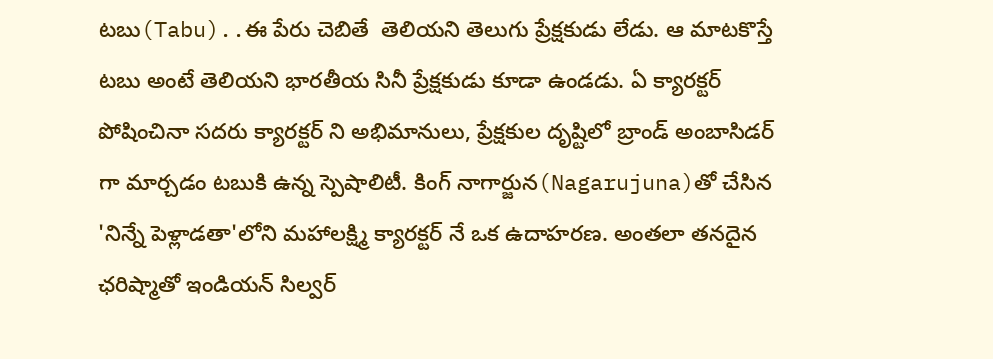టబు(Tabu)..ఈ పేరు చెబితే  తెలియని తెలుగు ప్రేక్షకుడు లేడు. ఆ మాటకొస్తే టబు అంటే తెలియని భారతీయ సినీ ప్రేక్షకుడు కూడా ఉండడు. ఏ క్యారక్టర్ పోషించినా సదరు క్యారక్టర్ ని అభిమానులు, ప్రేక్షకుల దృష్టిలో బ్రాండ్ అంబాసిడర్ గా మార్చడం టబుకి ఉన్న స్పెషాలిటీ. కింగ్ నాగార్జున(Nagarujuna)తో చేసిన 'నిన్నే పెళ్లాడతా'లోని మహాలక్ష్మి క్యారక్టర్ నే ఒక ఉదాహరణ. అంతలా తనదైన ఛరిష్మాతో ఇండియన్ సిల్వర్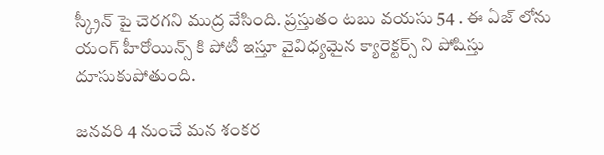స్క్రీన్ పై చెరగని ముద్ర వేసింది. ప్రస్తుతం టబు వయసు 54 . ఈ ఏజ్ లోను యంగ్ హీరోయిన్స్ కి పోటీ ఇస్తూ వైవిధ్యమైన క్యారెక్టర్స్ ని పోషిస్తు దూసుకుపోతుంది.

జనవరి 4 నుంచే మన శంకర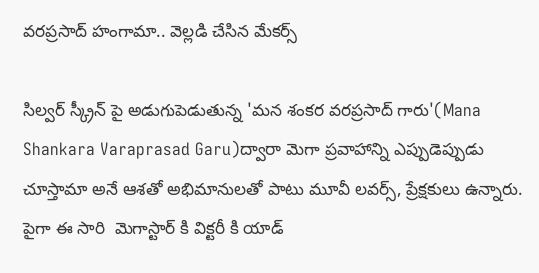వరప్రసాద్ హంగామా.. వెల్లడి చేసిన మేకర్స్

సిల్వర్ స్క్రీన్ పై అడుగుపెడుతున్న 'మన శంకర వరప్రసాద్ గారు'(Mana Shankara Varaprasad Garu)ద్వారా మెగా ప్రవాహాన్ని ఎప్పుడెప్పుడు చూస్తామా అనే ఆశతో అభిమానులతో పాటు మూవీ లవర్స్, ప్రేక్షకులు ఉన్నారు. పైగా ఈ సారి  మెగాస్టార్ కి విక్టరీ కి యాడ్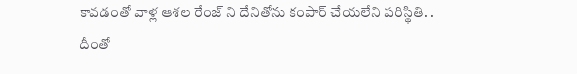కావడంతో వాళ్ల ఆశల రేంజ్ ని దేనితోను కంపార్ చేయలేని పరిస్థితి. . దీంతో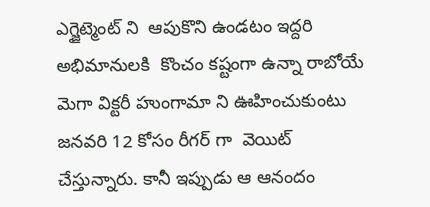ఎగ్జైట్మెంట్ ని  ఆపుకొని ఉండటం ఇద్దరి అభిమానులకి  కొంచం కష్టంగా ఉన్నా రాబోయే మెగా విక్టరీ హుంగామా ని ఊహించుకుంటు  జనవరి 12 కోసం రీగర్ గా  వెయిట్ చేస్తున్నారు. కానీ ఇప్పుడు ఆ ఆనందం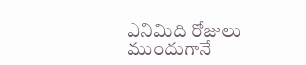ఎనిమిది రోజులు ముందుగానే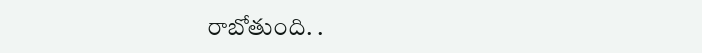రాబోతుంది. .